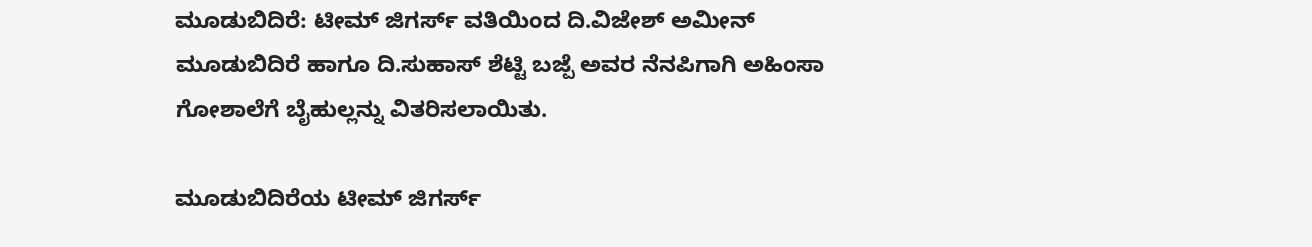ಮೂಡುಬಿದಿರೆ: ಟೀಮ್ ಜಿಗರ್ಸ್ ವತಿಯಿಂದ ದಿ.ವಿಜೇಶ್ ಅಮೀನ್ ಮೂಡುಬಿದಿರೆ ಹಾಗೂ ದಿ.ಸುಹಾಸ್ ಶೆಟ್ಟಿ ಬಜ್ಪೆ ಅವರ ನೆನಪಿಗಾಗಿ ಅಹಿಂಸಾ ಗೋಶಾಲೆಗೆ ಬೈಹುಲ್ಲನ್ನು ವಿತರಿಸಲಾಯಿತು.

ಮೂಡುಬಿದಿರೆಯ ಟೀಮ್ ಜಿಗರ್ಸ್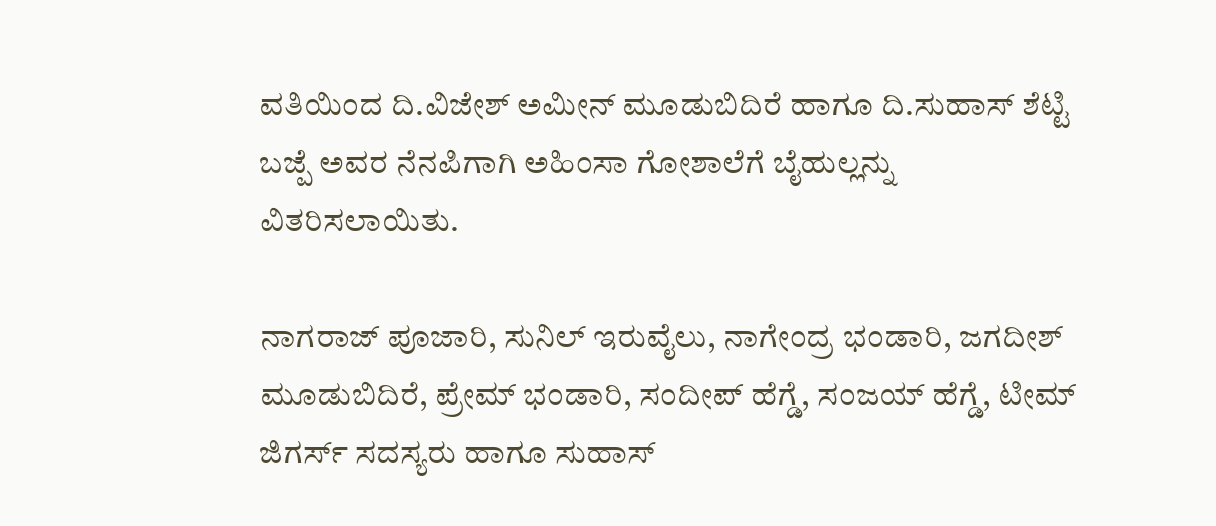ವತಿಯಿಂದ ದಿ.ವಿಜೇಶ್ ಅಮೀನ್ ಮೂಡುಬಿದಿರೆ ಹಾಗೂ ದಿ.ಸುಹಾಸ್ ಶೆಟ್ಟಿ ಬಜ್ಪೆ ಅವರ ನೆನಪಿಗಾಗಿ ಅಹಿಂಸಾ ಗೋಶಾಲೆಗೆ ಬೈಹುಲ್ಲನ್ನು ವಿತರಿಸಲಾಯಿತು.

ನಾಗರಾಜ್ ಪೂಜಾರಿ, ಸುನಿಲ್ ಇರುವೈಲು, ನಾಗೇಂದ್ರ ಭಂಡಾರಿ, ಜಗದೀಶ್ ಮೂಡುಬಿದಿರೆ, ಪ್ರೇಮ್ ಭಂಡಾರಿ, ಸಂದೀಪ್ ಹೆಗ್ಡೆ, ಸಂಜಯ್ ಹೆಗ್ಡೆ, ಟೀಮ್ ಜಿಗರ್ಸ್ ಸದಸ್ಯರು ಹಾಗೂ ಸುಹಾಸ್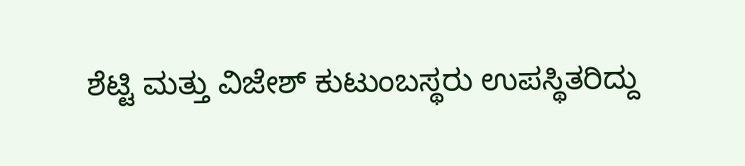ಶೆಟ್ಟಿ ಮತ್ತು ವಿಜೇಶ್ ಕುಟುಂಬಸ್ಥರು ಉಪಸ್ಥಿತರಿದ್ದು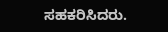ಸಹಕರಿಸಿದರು.